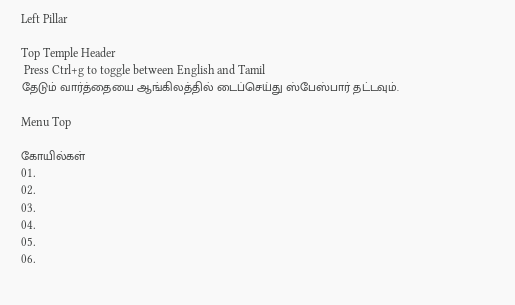Left Pillar

Top Temple Header
 Press Ctrl+g to toggle between English and Tamil
தேடும் வார்த்தையை ஆங்கிலத்தில் டைப்செய்து ஸ்பேஸ்பார் தட்டவும்.

Menu Top

கோயில்கள்
01.
02.
03.
04.
05.
06.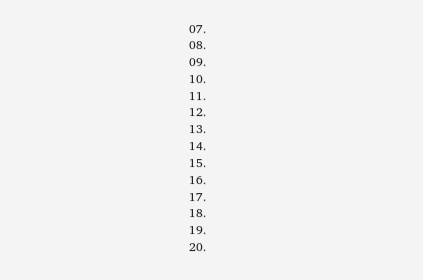07.
08.
09.
10.
11.
12.
13.
14.
15.
16.
17.
18.
19.
20.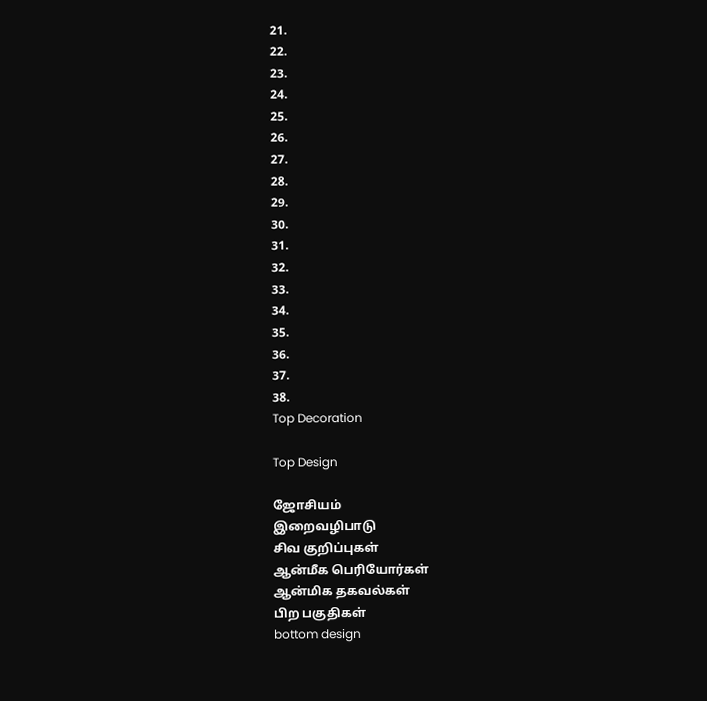21.
22.
23.
24.
25.
26.
27.
28.
29.
30.
31.
32.
33.
34.
35.
36.
37.
38.
Top Decoration

Top Design

ஜோசியம்
இறைவழிபாடு
சிவ குறிப்புகள்
ஆன்மீக பெரியோர்கள்
ஆன்மிக தகவல்கள்
பிற பகுதிகள்
bottom design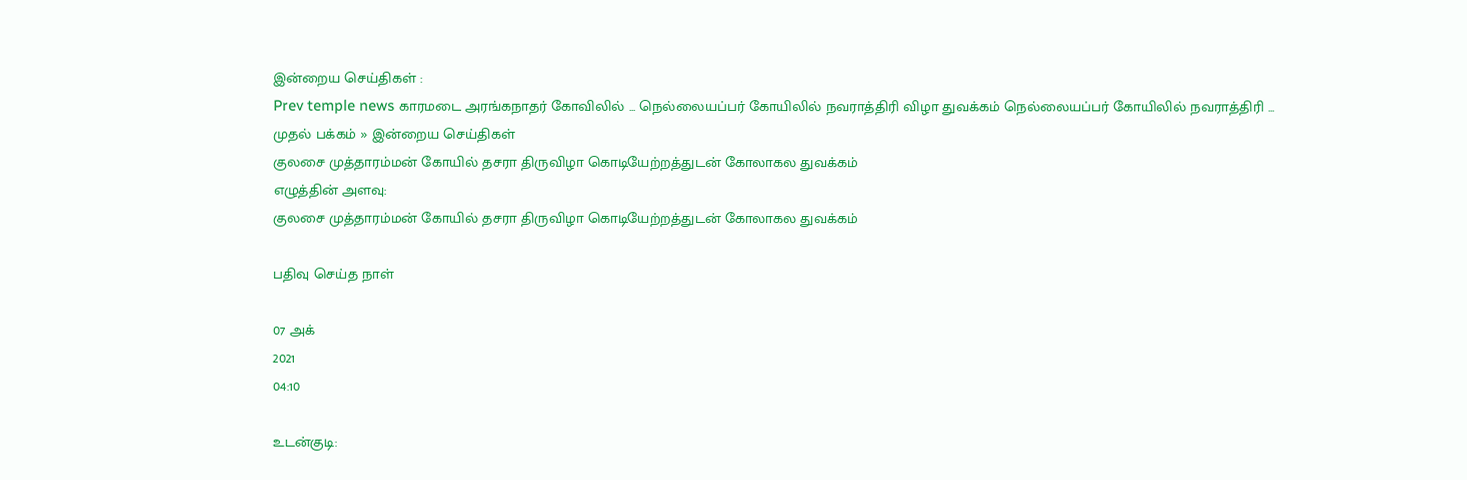இன்றைய செய்திகள் :
Prev temple news காரமடை அரங்கநாதர் கோவிலில் ... நெல்லையப்பர் கோயிலில் நவராத்திரி விழா துவக்கம் நெல்லையப்பர் கோயிலில் நவராத்திரி ...
முதல் பக்கம் » இன்றைய செய்திகள்
குலசை முத்தாரம்மன் கோயில் தசரா திருவிழா கொடியேற்றத்துடன் கோலாகல துவக்கம்
எழுத்தின் அளவு:
குலசை முத்தாரம்மன் கோயில் தசரா திருவிழா கொடியேற்றத்துடன் கோலாகல துவக்கம்

பதிவு செய்த நாள்

07 அக்
2021
04:10

உடன்குடி: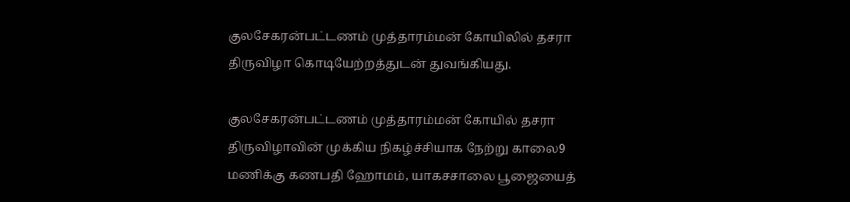குலசேகரன்பட்டணம் முத்தாரம்மன் கோயிலில் தசரா திருவிழா கொடியேற்றத்துடன் துவங்கியது.

குலசேகரன்பட்டணம் முத்தாரம்மன் கோயில் தசரா திருவிழாவின் முக்கிய நிகழ்ச்சியாக நேற்று காலை9 மணிக்கு கணபதி ஹோமம், யாகசசாலை பூஜையைத்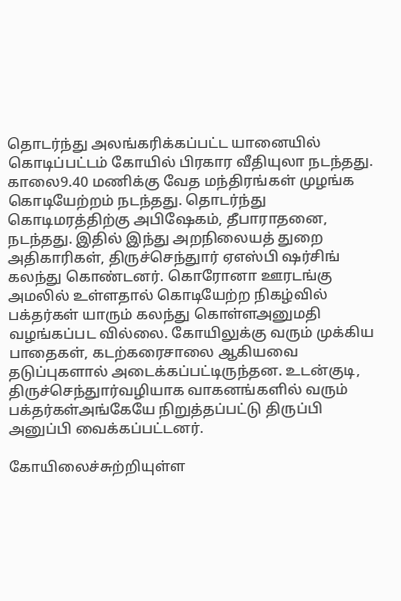தொடர்ந்து அலங்கரிக்கப்பட்ட யானையில் கொடிப்பட்டம் கோயில் பிரகார வீதியுலா நடந்தது. காலை9.40 மணிக்கு வேத மந்திரங்கள் முழங்க கொடியேற்றம் நடந்தது. தொடர்ந்து கொடிமரத்திற்கு அபிஷேகம், தீபாராதனை, நடந்தது. இதில் இந்து அறநிலையத் துறை அதிகாரிகள், திருச்செந்துார் ஏஎஸ்பி ஷர்சிங் கலந்து கொண்டனர். கொரோனா ஊரடங்கு அமலில் உள்ளதால் கொடியேற்ற நிகழ்வில் பக்தர்கள் யாரும் கலந்து கொள்ளஅனுமதி வழங்கப்பட வில்லை. கோயிலுக்கு வரும் முக்கிய பாதைகள், கடற்கரைசாலை ஆகியவை தடுப்புகளால் அடைக்கப்பட்டிருந்தன. உடன்குடி, திருச்செந்துார்வழியாக வாகனங்களில் வரும் பக்தர்கள்அங்கேயே நிறுத்தப்பட்டு திருப்பி அனுப்பி வைக்கப்பட்டனர்.

கோயிலைச்சுற்றியுள்ள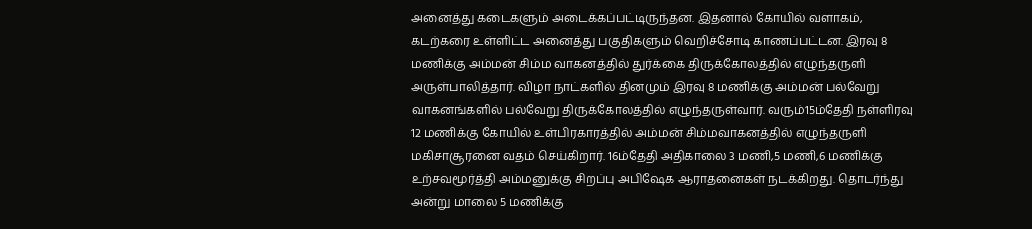அனைத்து கடைகளும் அடைக்கப்பட்டிருந்தன. இதனால் கோயில் வளாகம், கடற்கரை உள்ளிட்ட அனைத்து பகுதிகளும் வெறிச்சோடி காணப்பட்டன. இரவு 8 மணிக்கு அம்மன் சிம்ம வாகனத்தில் துர்க்கை திருக்கோலத்தில் எழுந்தருளி அருள்பாலித்தார். விழா நாட்களில் தினமும் இரவு 8 மணிக்கு அம்மன் பல்வேறு வாகனங்களில் பல்வேறு திருக்கோலத்தில் எழுந்தருள்வார். வரும்15ம்தேதி நள்ளிரவு 12 மணிக்கு கோயில் உள்பிரகாரத்தில் அம்மன் சிம்மவாகனத்தில் எழுந்தருளி மகிசாசூரனை வதம் செய்கிறார். 16ம்தேதி அதிகாலை 3 மணி,5 மணி,6 மணிக்கு உற்சவமூர்த்தி அம்மனுக்கு சிறப்பு அபிஷேக ஆராதனைகள் நடக்கிறது. தொடர்ந்து அன்று மாலை 5 மணிக்கு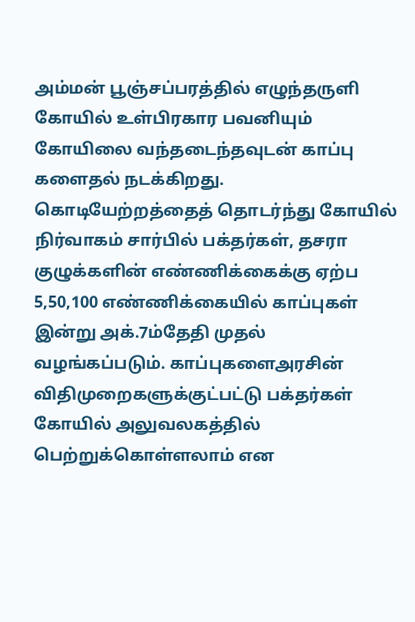அம்மன் பூஞ்சப்பரத்தில் எழுந்தருளி கோயில் உள்பிரகார பவனியும் கோயிலை வந்தடைந்தவுடன் காப்பு களைதல் நடக்கிறது. கொடியேற்றத்தைத் தொடர்ந்து கோயில் நிர்வாகம் சார்பில் பக்தர்கள், தசரா குழுக்களின் எண்ணிக்கைக்கு ஏற்ப 5,50,100 எண்ணிக்கையில் காப்புகள் இன்று அக்.7ம்தேதி முதல் வழங்கப்படும். காப்புகளைஅரசின் விதிமுறைகளுக்குட்பட்டு பக்தர்கள் கோயில் அலுவலகத்தில் பெற்றுக்கொள்ளலாம் என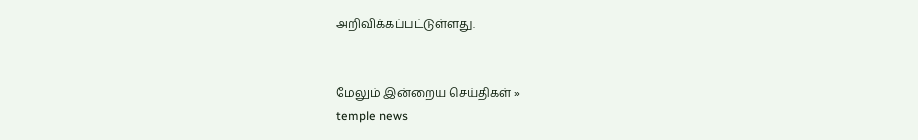அறிவிக்கப்பட்டுள்ளது.


மேலும் இன்றைய செய்திகள் »
temple news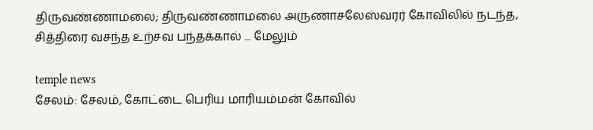திருவண்ணாமலை; திருவண்ணாமலை அருணாசலேஸ்வரர் கோவிலில் நடந்த, சித்திரை வசந்த உற்சவ பந்தக்கால் ... மேலும்

temple news
சேலம்: சேலம், கோட்டை பெரிய மாரியம்மன் கோவில்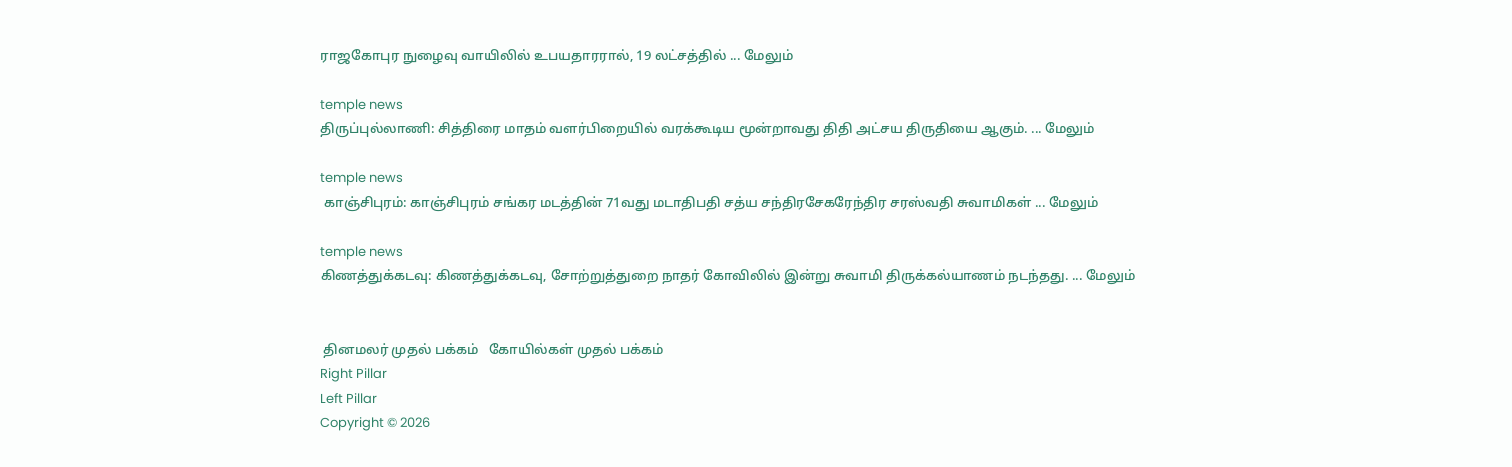ராஜகோபுர நுழைவு வாயிலில் உபயதாரரால், 19 லட்சத்தில் ... மேலும்

temple news
திருப்புல்லாணி: சித்திரை மாதம் வளர்பிறையில் வரக்கூடிய மூன்றாவது திதி அட்சய திருதியை ஆகும். ... மேலும்

temple news
 காஞ்சிபுரம்: காஞ்சிபுரம் சங்கர மடத்தின் 71வது மடாதிபதி சத்ய சந்திரசேகரேந்திர சரஸ்வதி சுவாமிகள் ... மேலும்

temple news
கிணத்துக்கடவு: கிணத்துக்கடவு, சோற்றுத்துறை நாதர் கோவிலில் இன்று சுவாமி திருக்கல்யாணம் நடந்தது. ... மேலும்


 தினமலர் முதல் பக்கம்   கோயில்கள் முதல் பக்கம்
Right Pillar
Left Pillar
Copyright © 2026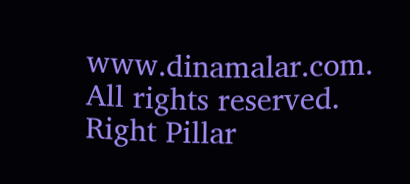www.dinamalar.com. All rights reserved.
Right Pillar